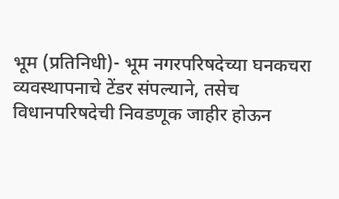भूम (प्रतिनिधी)- भूम नगरपरिषदेच्या घनकचरा व्यवस्थापनाचे टेंडर संपल्याने, तसेच विधानपरिषदेची निवडणूक जाहीर होऊन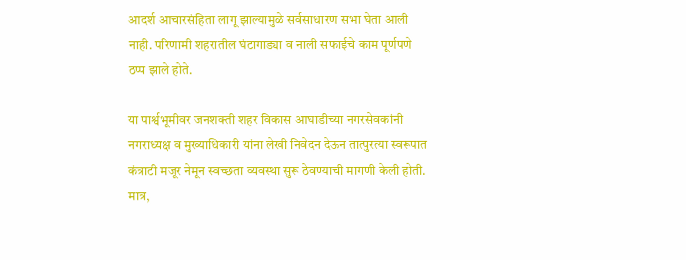आदर्श आचारसंहिता लागू झाल्यामुळे सर्वसाधारण सभा घेता आली नाही. परिणामी शहरातील घंटागाड्या व नाली सफाईचे काम पूर्णपणे ठप्प झाले होते.

या पार्श्वभूमीवर जनशक्ती शहर विकास आघाडीच्या नगरसेवकांनी नगराध्यक्ष व मुख्याधिकारी यांना लेखी निवेदन देऊन तात्पुरत्या स्वरूपात कंत्राटी मजूर नेमून स्वच्छता व्यवस्था सुरू ठेवण्याची मागणी केली होती. मात्र,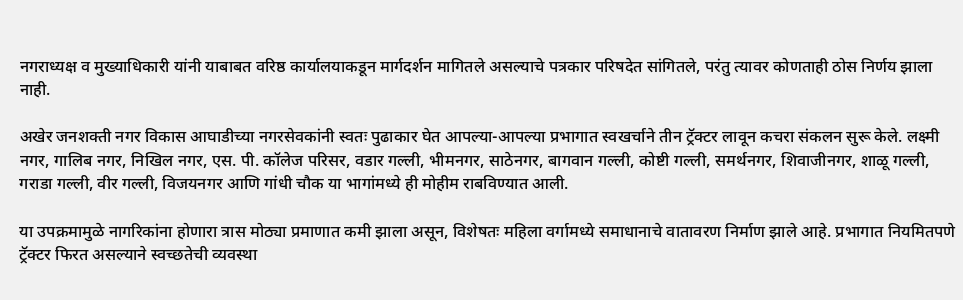नगराध्यक्ष व मुख्याधिकारी यांनी याबाबत वरिष्ठ कार्यालयाकडून मार्गदर्शन मागितले असल्याचे पत्रकार परिषदेत सांगितले, परंतु त्यावर कोणताही ठोस निर्णय झाला नाही.

अखेर जनशक्ती नगर विकास आघाडीच्या नगरसेवकांनी स्वतः पुढाकार घेत आपल्या-आपल्या प्रभागात स्वखर्चाने तीन ट्रॅक्टर लावून कचरा संकलन सुरू केले. लक्ष्मी नगर, गालिब नगर, निखिल नगर, एस. पी. कॉलेज परिसर, वडार गल्ली, भीमनगर, साठेनगर, बागवान गल्ली, कोष्टी गल्ली, समर्थनगर, शिवाजीनगर, शाळू गल्ली, गराडा गल्ली, वीर गल्ली, विजयनगर आणि गांधी चौक या भागांमध्ये ही मोहीम राबविण्यात आली.

या उपक्रमामुळे नागरिकांना होणारा त्रास मोठ्या प्रमाणात कमी झाला असून, विशेषतः महिला वर्गामध्ये समाधानाचे वातावरण निर्माण झाले आहे. प्रभागात नियमितपणे ट्रॅक्टर फिरत असल्याने स्वच्छतेची व्यवस्था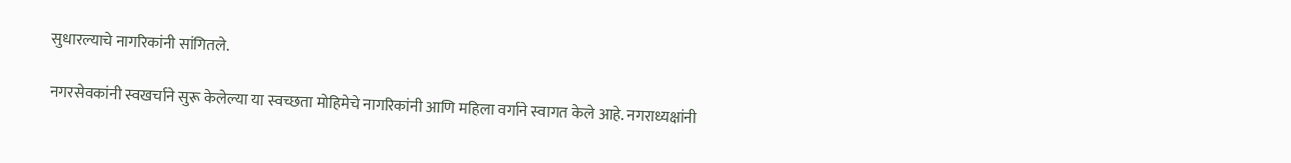सुधारल्याचे नागरिकांनी सांगितले.

नगरसेवकांनी स्वखर्चाने सुरू केलेल्या या स्वच्छता मोहिमेचे नागरिकांनी आणि महिला वर्गाने स्वागत केले आहे. नगराध्यक्षांनी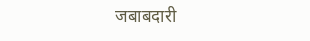जबाबदारी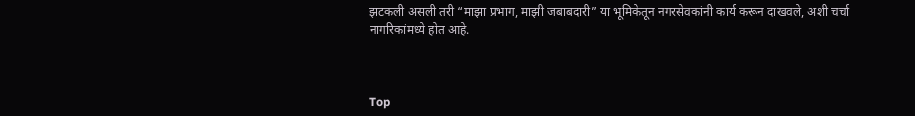झटकली असली तरी “माझा प्रभाग, माझी जबाबदारी” या भूमिकेतून नगरसेवकांनी कार्य करून दाखवले, अशी चर्चा नागरिकांमध्ये होत आहे.



Top